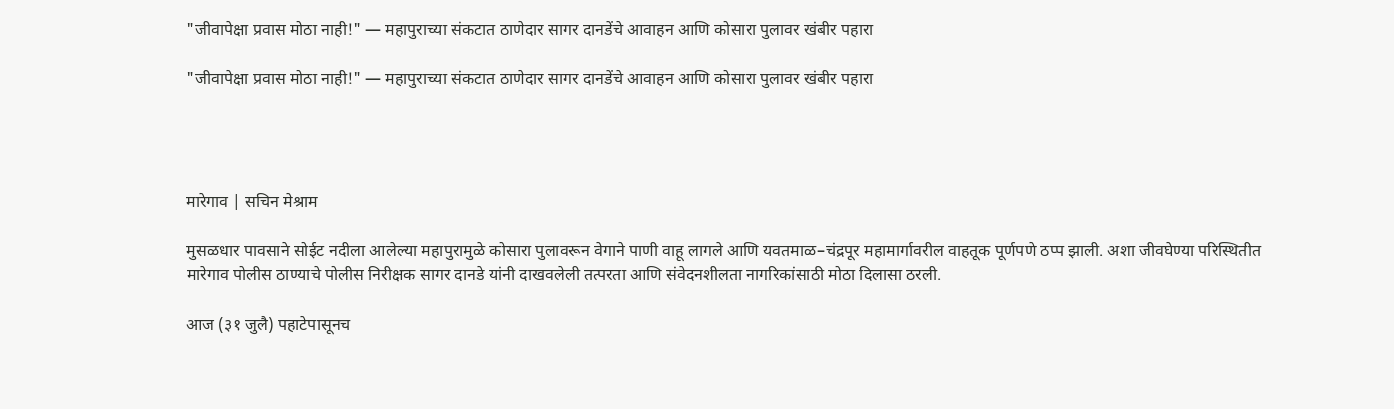"जीवापेक्षा प्रवास मोठा नाही!" — महापुराच्या संकटात ठाणेदार सागर दानडेंचे आवाहन आणि कोसारा पुलावर खंबीर पहारा

"जीवापेक्षा प्रवास मोठा नाही!" — महापुराच्या संकटात ठाणेदार सागर दानडेंचे आवाहन आणि कोसारा पुलावर खंबीर पहारा




मारेगाव | सचिन मेश्राम

मुसळधार पावसाने सोईट नदीला आलेल्या महापुरामुळे कोसारा पुलावरून वेगाने पाणी वाहू लागले आणि यवतमाळ–चंद्रपूर महामार्गावरील वाहतूक पूर्णपणे ठप्प झाली. अशा जीवघेण्या परिस्थितीत मारेगाव पोलीस ठाण्याचे पोलीस निरीक्षक सागर दानडे यांनी दाखवलेली तत्परता आणि संवेदनशीलता नागरिकांसाठी मोठा दिलासा ठरली.

आज (३१ जुलै) पहाटेपासूनच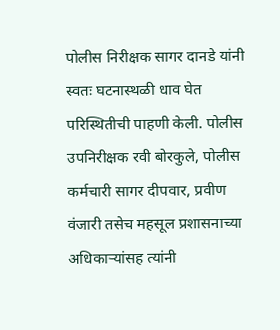पोलीस निरीक्षक सागर दानडे यांनी स्वतः घटनास्थळी धाव घेत परिस्थितीची पाहणी केली. पोलीस उपनिरीक्षक रवी बोरकुले, पोलीस कर्मचारी सागर दीपवार, प्रवीण वंजारी तसेच महसूल प्रशासनाच्या अधिकाऱ्यांसह त्यांनी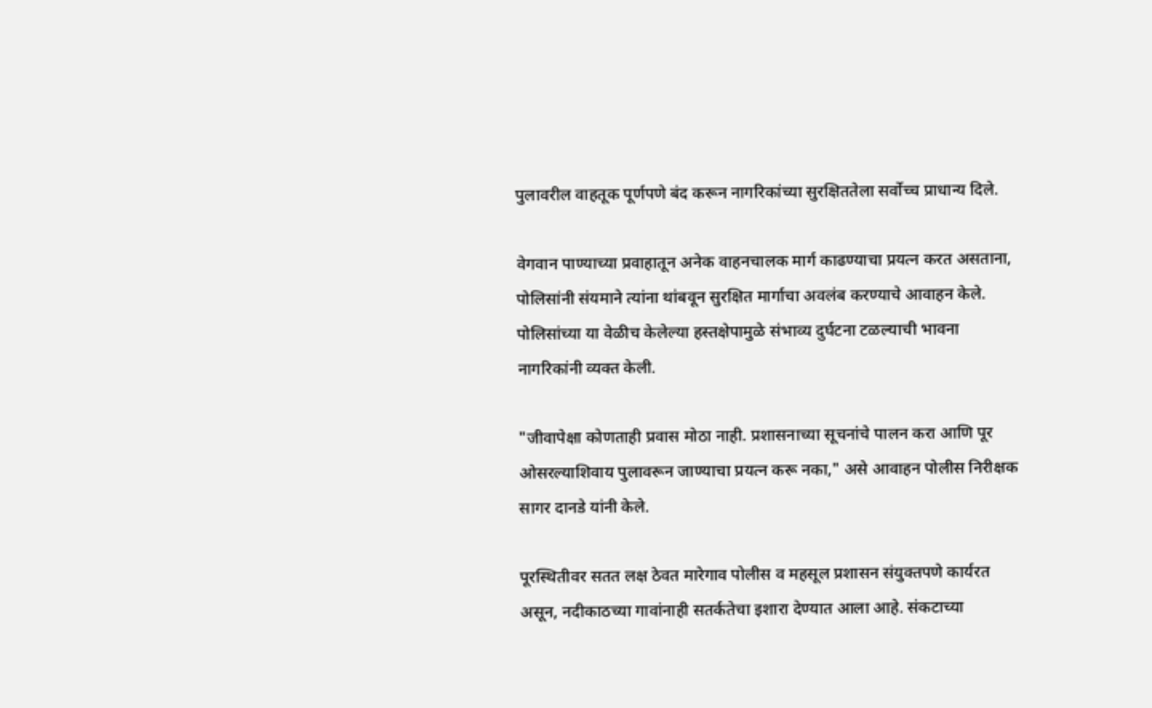पुलावरील वाहतूक पूर्णपणे बंद करून नागरिकांच्या सुरक्षिततेला सर्वोच्च प्राधान्य दिले.

वेगवान पाण्याच्या प्रवाहातून अनेक वाहनचालक मार्ग काढण्याचा प्रयत्न करत असताना, पोलिसांनी संयमाने त्यांना थांबवून सुरक्षित मार्गाचा अवलंब करण्याचे आवाहन केले. पोलिसांच्या या वेळीच केलेल्या हस्तक्षेपामुळे संभाव्य दुर्घटना टळल्याची भावना नागरिकांनी व्यक्त केली.

"जीवापेक्षा कोणताही प्रवास मोठा नाही. प्रशासनाच्या सूचनांचे पालन करा आणि पूर ओसरल्याशिवाय पुलावरून जाण्याचा प्रयत्न करू नका," असे आवाहन पोलीस निरीक्षक सागर दानडे यांनी केले.

पूरस्थितीवर सतत लक्ष ठेवत मारेगाव पोलीस व महसूल प्रशासन संयुक्तपणे कार्यरत असून, नदीकाठच्या गावांनाही सतर्कतेचा इशारा देण्यात आला आहे. संकटाच्या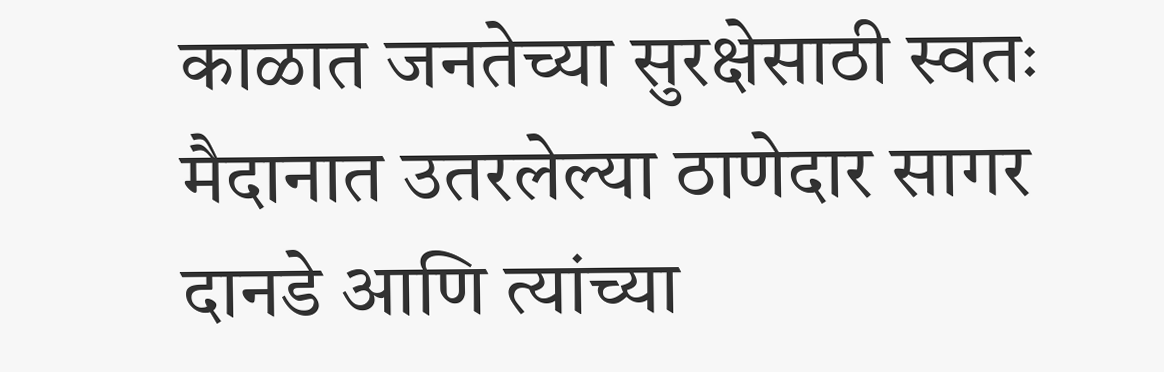काळात जनतेच्या सुरक्षेसाठी स्वतः मैदानात उतरलेल्या ठाणेदार सागर दानडे आणि त्यांच्या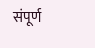संपूर्ण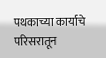पथकाच्या कार्याचे परिसरातून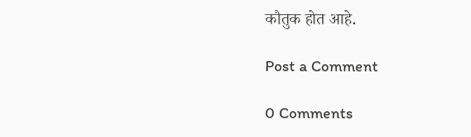कौतुक होत आहे.

Post a Comment

0 Comments